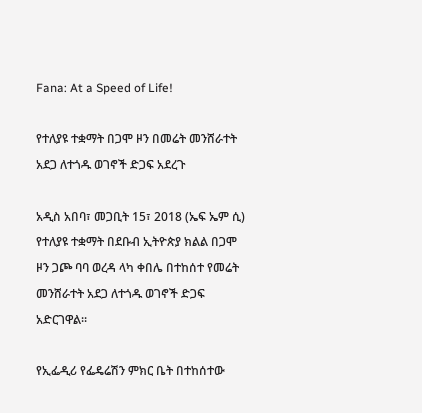Fana: At a Speed of Life!

የተለያዩ ተቋማት በጋሞ ዞን በመሬት መንሸራተት አደጋ ለተጎዱ ወገኖች ድጋፍ አደረጉ

አዲስ አበባ፣ መጋቢት 15፣ 2018 (ኤፍ ኤም ሲ) የተለያዩ ተቋማት በደቡብ ኢትዮጵያ ክልል በጋሞ ዞን ጋጮ ባባ ወረዳ ላካ ቀበሌ በተከሰተ የመሬት መንሸራተት አደጋ ለተጎዱ ወገኖች ድጋፍ አድርገዋል፡፡

የኢፌዲሪ የፌዴሬሽን ምክር ቤት በተከሰተው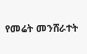የመሬት መንሸራተት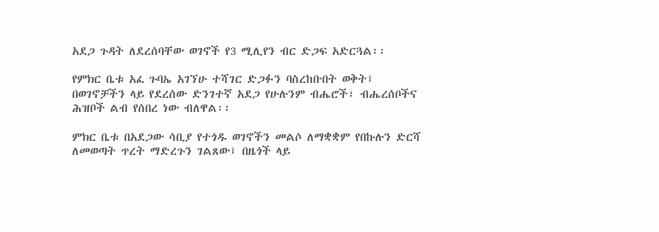አደጋ ጉዳት ለደረሰባቸው ወገኖች የ3 ሚሊየን ብር ድጋፍ አድርጓል፡፡

የምክር ቤቱ አፈ ጉባኤ አገኘሁ ተሻገር ድጋፉን ባስረከቡበት ወቅት፤ በወገኖቻችን ላይ የደረሰው ድንገተኛ አደጋ የሁሉንም ብሔሮች፣ ብሔረሰቦችና ሕዝቦች ልብ የሰበረ ነው ብለዋል፡፡

ምክር ቤቱ በአደጋው ሳቢያ የተጎዱ ወገኖችን መልሶ ለማቋቋም የበኩሉን ድርሻ ለመወጣት ጥረት ማድረጉን ገልጸው፤ በዜጎች ላይ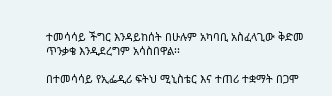ተመሳሳይ ችግር እንዳይከሰት በሁሉም አካባቢ አስፈላጊው ቅድመ ጥንቃቄ እንዲደረግም አሳስበዋል፡፡

በተመሳሳይ የኢፌዲሪ ፍትህ ሚኒስቴር እና ተጠሪ ተቋማት በጋሞ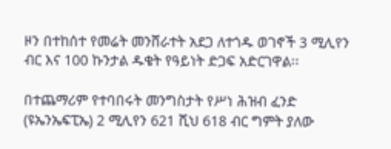ዞን በተከሰተ የመሬት መንሸራተት አደጋ ለተጎዱ ወገኖች 3 ሚሊየን ብር እና 100 ኩንታል ዱቄት የዓይነት ድጋፍ አድርገዋል፡፡

በተጨማሪም የተባበሩት መንግስታት የሥነ ሕዝብ ፈንድ (ዩኤንኤፍፒኤ) 2 ሚሊየን 621 ሺህ 618 ብር ግምት ያለው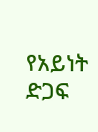የአይነት ድጋፍ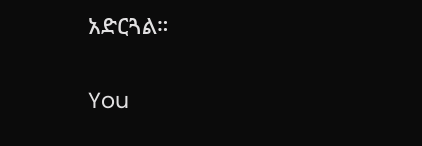አድርጓል።

You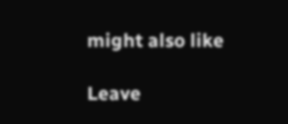might also like

Leave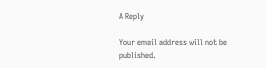A Reply

Your email address will not be published.